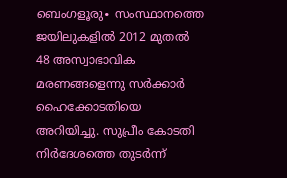ബെംഗളൂരു∙ സംസ്ഥാനത്തെ ജയിലുകളിൽ 2012 മുതൽ 48 അസ്വാഭാവിക മരണങ്ങളെന്നു സർക്കാർ ഹൈക്കോടതിയെ അറിയിച്ചു. സുപ്രീം കോടതി നിർദേശത്തെ തുടർന്ന്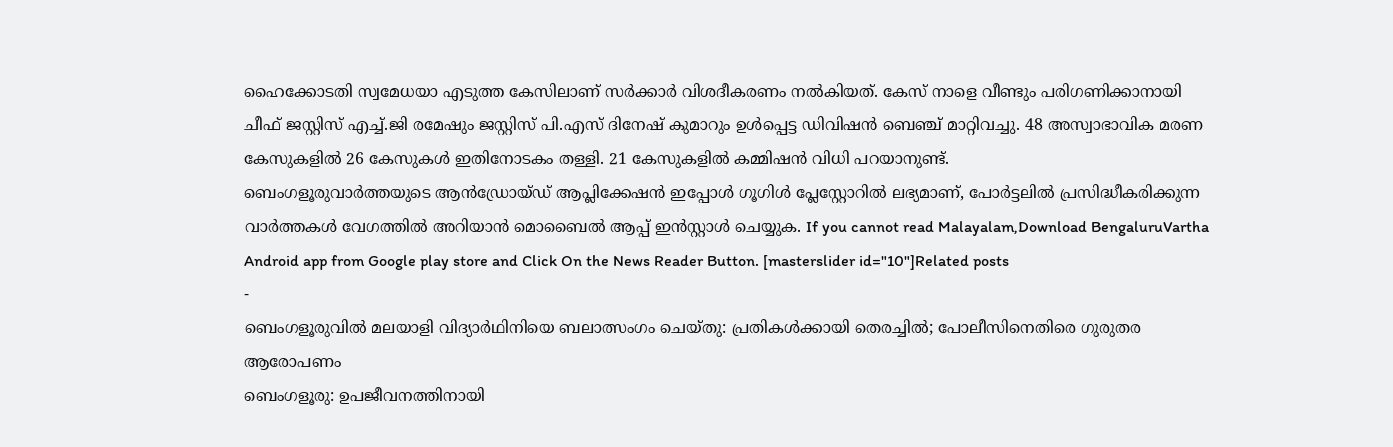ഹൈക്കോടതി സ്വമേധയാ എടുത്ത കേസിലാണ് സർക്കാർ വിശദീകരണം നൽകിയത്. കേസ് നാളെ വീണ്ടും പരിഗണിക്കാനായി ചീഫ് ജസ്റ്റിസ് എച്ച്.ജി രമേഷും ജസ്റ്റിസ് പി.എസ് ദിനേഷ് കുമാറും ഉൾപ്പെട്ട ഡിവിഷൻ ബെഞ്ച് മാറ്റിവച്ചു. 48 അസ്വാഭാവിക മരണ കേസുകളിൽ 26 കേസുകൾ ഇതിനോടകം തള്ളി. 21 കേസുകളിൽ കമ്മിഷൻ വിധി പറയാനുണ്ട്.
ബെംഗളൂരുവാർത്തയുടെ ആൻഡ്രോയ്ഡ് ആപ്ലിക്കേഷൻ ഇപ്പോൾ ഗൂഗിൾ പ്ലേസ്റ്റോറിൽ ലഭ്യമാണ്, പോർട്ടലിൽ പ്രസിദ്ധീകരിക്കുന്ന വാർത്തകൾ വേഗത്തിൽ അറിയാൻ മൊബൈൽ ആപ്പ് ഇൻസ്റ്റാൾ ചെയ്യുക. If you cannot read Malayalam,Download BengaluruVartha Android app from Google play store and Click On the News Reader Button. [masterslider id="10"]Related posts
-
ബെംഗളൂരുവിൽ മലയാളി വിദ്യാർഥിനിയെ ബലാത്സംഗം ചെയ്തു: പ്രതികൾക്കായി തെരച്ചിൽ; പോലീസിനെതിരെ ഗുരുതര ആരോപണം
ബെംഗളൂരു: ഉപജീവനത്തിനായി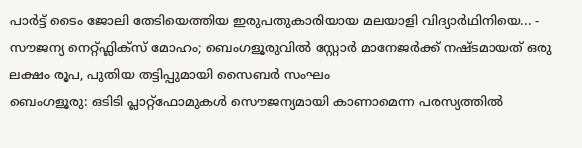പാർട്ട് ടൈം ജോലി തേടിയെത്തിയ ഇരുപതുകാരിയായ മലയാളി വിദ്യാർഥിനിയെ... -
സൗജന്യ നെറ്റ്ഫ്ലിക്സ് മോഹം; ബെംഗളൂരുവിൽ സ്റ്റോർ മാനേജർക്ക് നഷ്ടമായത് ഒരു ലക്ഷം രൂപ, പുതിയ തട്ടിപ്പുമായി സൈബർ സംഘം
ബെംഗളൂരു: ഒടിടി പ്ലാറ്റ്ഫോമുകൾ സൌജന്യമായി കാണാമെന്ന പരസ്യത്തിൽ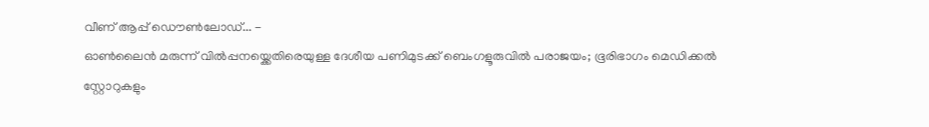വീണ് ആപ്പ് ഡൌൺലോഡ്... -
ഓൺലൈൻ മരുന്ന് വിൽപ്പനയ്ക്കെതിരെയുള്ള ദേശീയ പണിമുടക്ക് ബെംഗളൂരുവിൽ പരാജയം; ഭൂരിഭാഗം മെഡിക്കൽ സ്റ്റോറുകളും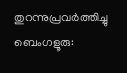തുറന്നുപ്രവർത്തിച്ചു
ബെംഗളൂരു: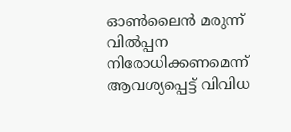ഓൺലൈൻ മരുന്ന് വിൽപ്പന നിരോധിക്കണമെന്ന് ആവശ്യപ്പെട്ട് വിവിധ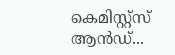കെമിസ്റ്റ്സ് ആൻഡ്...